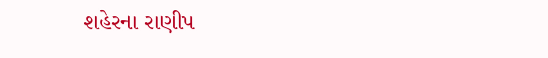શહેરના રાણીપ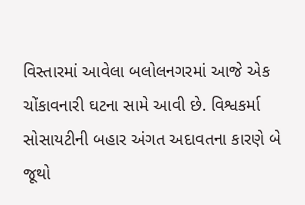વિસ્તારમાં આવેલા બલોલનગરમાં આજે એક ચોંકાવનારી ઘટના સામે આવી છે. વિશ્વકર્મા સોસાયટીની બહાર અંગત અદાવતના કારણે બે જૂથો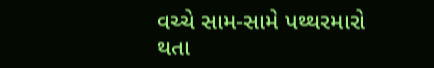વચ્ચે સામ-સામે પથ્થરમારો થતા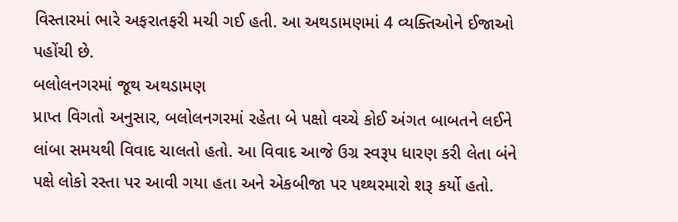વિસ્તારમાં ભારે અફરાતફરી મચી ગઈ હતી. આ અથડામણમાં 4 વ્યક્તિઓને ઈજાઓ પહોંચી છે.
બલોલનગરમાં જૂથ અથડામણ
પ્રાપ્ત વિગતો અનુસાર, બલોલનગરમાં રહેતા બે પક્ષો વચ્ચે કોઈ અંગત બાબતને લઈને લાંબા સમયથી વિવાદ ચાલતો હતો. આ વિવાદ આજે ઉગ્ર સ્વરૂપ ધારણ કરી લેતા બંને પક્ષે લોકો રસ્તા પર આવી ગયા હતા અને એકબીજા પર પથ્થરમારો શરૂ કર્યો હતો.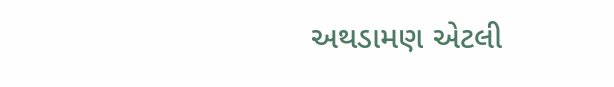અથડામણ એટલી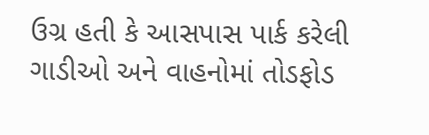ઉગ્ર હતી કે આસપાસ પાર્ક કરેલી ગાડીઓ અને વાહનોમાં તોડફોડ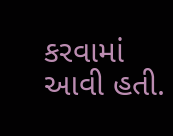કરવામાં આવી હતી.